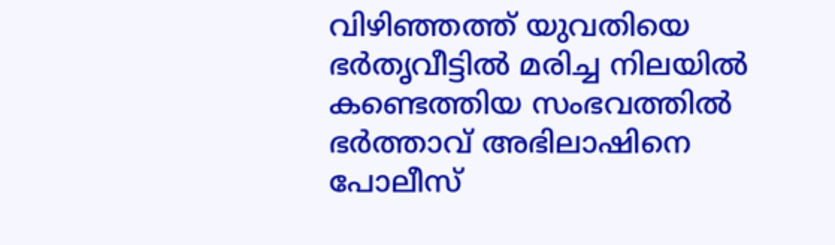വിഴിഞ്ഞത്ത് യുവതിയെ ഭർതൃവീട്ടിൽ മരിച്ച നിലയിൽ കണ്ടെത്തിയ സംഭവത്തിൽ ഭർത്താവ് അഭിലാഷിനെ പോലീസ്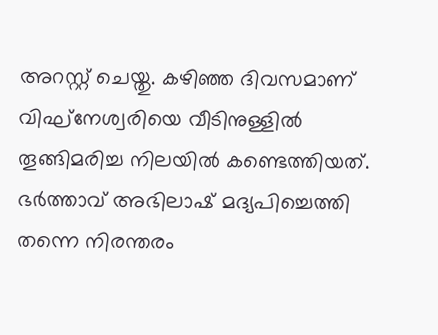അറസ്റ്റ് ചെയ്തു. കഴിഞ്ഞ ദിവസമാണ് വിഘ്നേശ്വരിയെ വീടിനുള്ളിൽ തൂങ്ങിമരിച്ച നിലയിൽ കണ്ടെത്തിയത്.
ഭർത്താവ് അഭിലാഷ് മദ്യപിച്ചെത്തി തന്നെ നിരന്തരം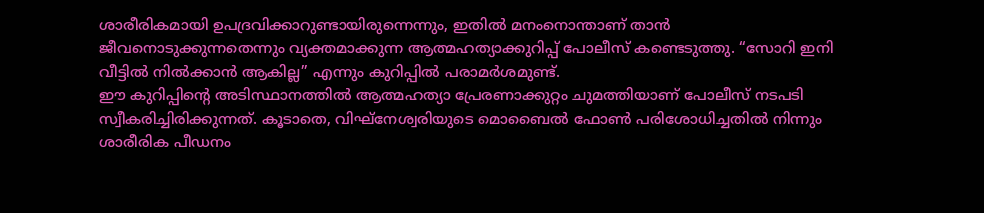ശാരീരികമായി ഉപദ്രവിക്കാറുണ്ടായിരുന്നെന്നും, ഇതിൽ മനംനൊന്താണ് താൻ ജീവനൊടുക്കുന്നതെന്നും വ്യക്തമാക്കുന്ന ആത്മഹത്യാക്കുറിപ്പ് പോലീസ് കണ്ടെടുത്തു. “സോറി ഇനി വീട്ടിൽ നിൽക്കാൻ ആകില്ല” എന്നും കുറിപ്പിൽ പരാമർശമുണ്ട്.
ഈ കുറിപ്പിന്റെ അടിസ്ഥാനത്തിൽ ആത്മഹത്യാ പ്രേരണാക്കുറ്റം ചുമത്തിയാണ് പോലീസ് നടപടി സ്വീകരിച്ചിരിക്കുന്നത്. കൂടാതെ, വിഘ്നേശ്വരിയുടെ മൊബൈൽ ഫോൺ പരിശോധിച്ചതിൽ നിന്നും ശാരീരിക പീഡനം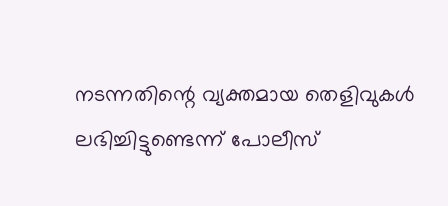നടന്നതിന്റെ വ്യക്തമായ തെളിവുകൾ ലഭിച്ചിട്ടുണ്ടെന്ന് പോലീസ്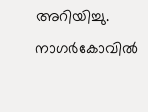അറിയിച്ചു.
നാഗർകോവിൽ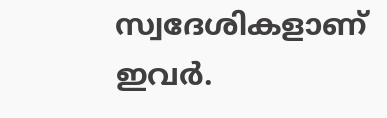സ്വദേശികളാണ് ഇവർ.